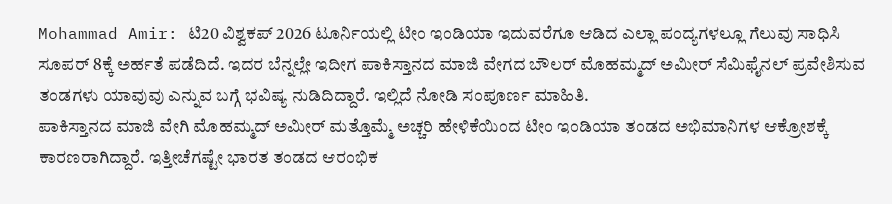Mohammad Amir: ಟಿ20 ವಿಶ್ವಕಪ್ 2026 ಟೂರ್ನಿಯಲ್ಲಿ ಟೀಂ ಇಂಡಿಯಾ ಇದುವರೆಗೂ ಆಡಿದ ಎಲ್ಲಾ ಪಂದ್ಯಗಳಲ್ಲೂ ಗೆಲುವು ಸಾಧಿಸಿ ಸೂಪರ್ 8ಕ್ಕೆ ಅರ್ಹತೆ ಪಡೆದಿದೆ. ಇದರ ಬೆನ್ನಲ್ಲೇ ಇದೀಗ ಪಾಕಿಸ್ತಾನದ ಮಾಜಿ ವೇಗದ ಬೌಲರ್ ಮೊಹಮ್ಮದ್ ಅಮೀರ್ ಸೆಮಿಫೈನಲ್ ಪ್ರವೇಶಿಸುವ ತಂಡಗಳು ಯಾವುವು ಎನ್ನುವ ಬಗ್ಗೆ ಭವಿಷ್ಯ ನುಡಿದಿದ್ದಾರೆ. ಇಲ್ಲಿದೆ ನೋಡಿ ಸಂಪೂರ್ಣ ಮಾಹಿತಿ.
ಪಾಕಿಸ್ತಾನದ ಮಾಜಿ ವೇಗಿ ಮೊಹಮ್ಮದ್ ಅಮೀರ್ ಮತ್ತೊಮ್ಮೆ ಅಚ್ಚರಿ ಹೇಳಿಕೆಯಿಂದ ಟೀಂ ಇಂಡಿಯಾ ತಂಡದ ಅಭಿಮಾನಿಗಳ ಆಕ್ರೋಶಕ್ಕೆ ಕಾರಣರಾಗಿದ್ದಾರೆ. ಇತ್ತೀಚೆಗಷ್ಟೇ ಭಾರತ ತಂಡದ ಆರಂಭಿಕ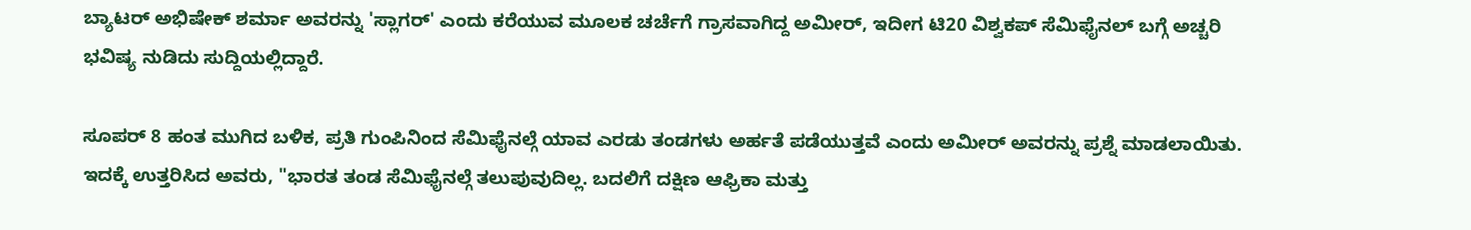ಬ್ಯಾಟರ್ ಅಭಿಷೇಕ್ ಶರ್ಮಾ ಅವರನ್ನು 'ಸ್ಲಾಗರ್' ಎಂದು ಕರೆಯುವ ಮೂಲಕ ಚರ್ಚೆಗೆ ಗ್ರಾಸವಾಗಿದ್ದ ಅಮೀರ್, ಇದೀಗ ಟಿ20 ವಿಶ್ವಕಪ್ ಸೆಮಿಫೈನಲ್ ಬಗ್ಗೆ ಅಚ್ಚರಿ ಭವಿಷ್ಯ ನುಡಿದು ಸುದ್ದಿಯಲ್ಲಿದ್ದಾರೆ.

ಸೂಪರ್ 8 ಹಂತ ಮುಗಿದ ಬಳಿಕ, ಪ್ರತಿ ಗುಂಪಿನಿಂದ ಸೆಮಿಫೈನಲ್ಗೆ ಯಾವ ಎರಡು ತಂಡಗಳು ಅರ್ಹತೆ ಪಡೆಯುತ್ತವೆ ಎಂದು ಅಮೀರ್ ಅವರನ್ನು ಪ್ರಶ್ನೆ ಮಾಡಲಾಯಿತು. ಇದಕ್ಕೆ ಉತ್ತರಿಸಿದ ಅವರು, "ಭಾರತ ತಂಡ ಸೆಮಿಫೈನಲ್ಗೆ ತಲುಪುವುದಿಲ್ಲ. ಬದಲಿಗೆ ದಕ್ಷಿಣ ಆಫ್ರಿಕಾ ಮತ್ತು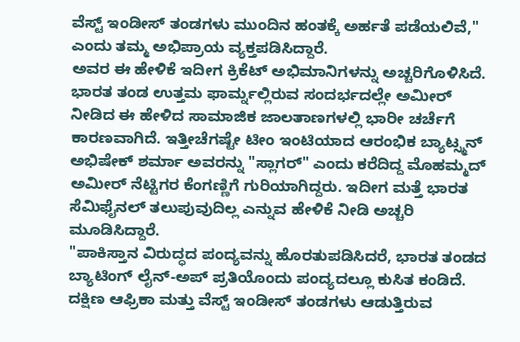ವೆಸ್ಟ್ ಇಂಡೀಸ್ ತಂಡಗಳು ಮುಂದಿನ ಹಂತಕ್ಕೆ ಅರ್ಹತೆ ಪಡೆಯಲಿವೆ," ಎಂದು ತಮ್ಮ ಅಭಿಪ್ರಾಯ ವ್ಯಕ್ತಪಡಿಸಿದ್ದಾರೆ.
ಅವರ ಈ ಹೇಳಿಕೆ ಇದೀಗ ಕ್ರಿಕೆಟ್ ಅಭಿಮಾನಿಗಳನ್ನು ಅಚ್ಚರಿಗೊಳಿಸಿದೆ. ಭಾರತ ತಂಡ ಉತ್ತಮ ಫಾರ್ಮ್ನಲ್ಲಿರುವ ಸಂದರ್ಭದಲ್ಲೇ ಅಮೀರ್ ನೀಡಿದ ಈ ಹೇಳಿದ ಸಾಮಾಜಿಕ ಜಾಲತಾಣಗಳಲ್ಲಿ ಭಾರೀ ಚರ್ಚೆಗೆ ಕಾರಣವಾಗಿದೆ. ಇತ್ತೀಚೆಗಷ್ಟೇ ಟೀಂ ಇಂಟಿಯಾದ ಆರಂಭಿಕ ಬ್ಯಾಟ್ಸ್ಮನ್ ಅಭಿಷೇಕ್ ಶರ್ಮಾ ಅವರನ್ನು "ಸ್ಲಾಗರ್" ಎಂದು ಕರೆದಿದ್ದ ಮೊಹಮ್ಮದ್ ಅಮೀರ್ ನೆಟ್ಟಿಗರ ಕೆಂಗಣ್ಣಿಗೆ ಗುರಿಯಾಗಿದ್ದರು. ಇದೀಗ ಮತ್ತೆ ಭಾರತ ಸೆಮಿಫೈನಲ್ ತಲುಪುವುದಿಲ್ಲ ಎನ್ನುವ ಹೇಳಿಕೆ ನೀಡಿ ಅಚ್ಚರಿ ಮೂಡಿಸಿದ್ದಾರೆ.
"ಪಾಕಿಸ್ತಾನ ವಿರುದ್ಧದ ಪಂದ್ಯವನ್ನು ಹೊರತುಪಡಿಸಿದರೆ, ಭಾರತ ತಂಡದ ಬ್ಯಾಟಿಂಗ್ ಲೈನ್-ಅಪ್ ಪ್ರತಿಯೊಂದು ಪಂದ್ಯದಲ್ಲೂ ಕುಸಿತ ಕಂಡಿದೆ. ದಕ್ಷಿಣ ಆಫ್ರಿಕಾ ಮತ್ತು ವೆಸ್ಟ್ ಇಂಡೀಸ್ ತಂಡಗಳು ಆಡುತ್ತಿರುವ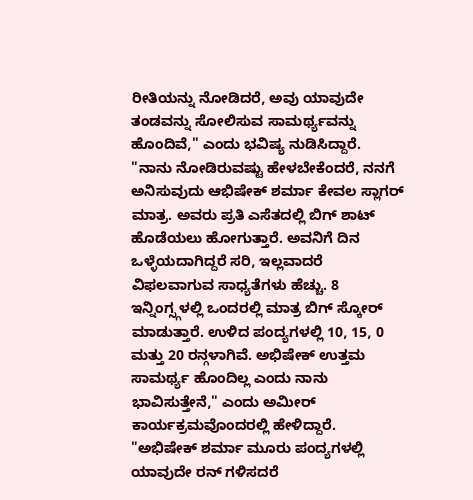ರೀತಿಯನ್ನು ನೋಡಿದರೆ, ಅವು ಯಾವುದೇ ತಂಡವನ್ನು ಸೋಲಿಸುವ ಸಾಮರ್ಥ್ಯವನ್ನು ಹೊಂದಿವೆ," ಎಂದು ಭವಿಷ್ಯ ನುಡಿಸಿದ್ದಾರೆ.
"ನಾನು ನೋಡಿರುವಷ್ಟು ಹೇಳಬೇಕೆಂದರೆ, ನನಗೆ ಅನಿಸುವುದು ಆಭಿಷೇಕ್ ಶರ್ಮಾ ಕೇವಲ ಸ್ಲಾಗರ್ ಮಾತ್ರ. ಅವರು ಪ್ರತಿ ಎಸೆತದಲ್ಲಿ ಬಿಗ್ ಶಾಟ್ ಹೊಡೆಯಲು ಹೋಗುತ್ತಾರೆ. ಅವನಿಗೆ ದಿನ ಒಳ್ಳೆಯದಾಗಿದ್ದರೆ ಸರಿ, ಇಲ್ಲವಾದರೆ ವಿಫಲವಾಗುವ ಸಾಧ್ಯತೆಗಳು ಹೆಚ್ಚು. 8 ಇನ್ನಿಂಗ್ಸ್ಗಳಲ್ಲಿ ಒಂದರಲ್ಲಿ ಮಾತ್ರ ಬಿಗ್ ಸ್ಕೋರ್ ಮಾಡುತ್ತಾರೆ. ಉಳಿದ ಪಂದ್ಯಗಳಲ್ಲಿ 10, 15, 0 ಮತ್ತು 20 ರನ್ಗಳಾಗಿವೆ. ಅಭಿಷೇಕ್ ಉತ್ತಮ ಸಾಮರ್ಥ್ಯ ಹೊಂದಿಲ್ಲ ಎಂದು ನಾನು ಭಾವಿಸುತ್ತೇನೆ," ಎಂದು ಅಮೀರ್ ಕಾರ್ಯಕ್ರಮವೊಂದರಲ್ಲಿ ಹೇಳಿದ್ದಾರೆ.
"ಅಭಿಷೇಕ್ ಶರ್ಮಾ ಮೂರು ಪಂದ್ಯಗಳಲ್ಲಿ ಯಾವುದೇ ರನ್ ಗಳಿಸದರೆ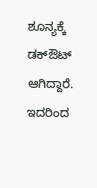ಶೂನ್ಯಕ್ಕೆ ಡಕ್ಔಟ್ ಆಗಿದ್ದಾರೆ. ಇದರಿಂದ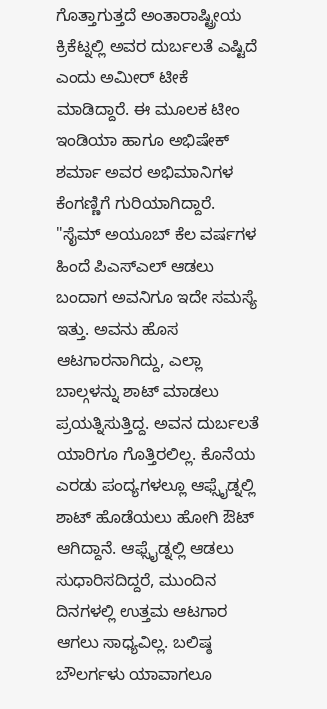ಗೊತ್ತಾಗುತ್ತದೆ ಅಂತಾರಾಷ್ಟ್ರೀಯ ಕ್ರಿಕೆಟ್ನಲ್ಲಿ ಅವರ ದುರ್ಬಲತೆ ಎಷ್ಟಿದೆ ಎಂದು ಅಮೀರ್ ಟೀಕೆ ಮಾಡಿದ್ದಾರೆ. ಈ ಮೂಲಕ ಟೀಂ ಇಂಡಿಯಾ ಹಾಗೂ ಅಭಿಷೇಕ್ ಶರ್ಮಾ ಅವರ ಅಭಿಮಾನಿಗಳ ಕೆಂಗಣ್ಣಿಗೆ ಗುರಿಯಾಗಿದ್ದಾರೆ.
"ಸೈಮ್ ಅಯೂಬ್ ಕೆಲ ವರ್ಷಗಳ ಹಿಂದೆ ಪಿಎಸ್ಎಲ್ ಆಡಲು ಬಂದಾಗ ಅವನಿಗೂ ಇದೇ ಸಮಸ್ಯೆ ಇತ್ತು. ಅವನು ಹೊಸ ಆಟಗಾರನಾಗಿದ್ದು, ಎಲ್ಲಾ ಬಾಲ್ಗಳನ್ನು ಶಾಟ್ ಮಾಡಲು ಪ್ರಯತ್ನಿಸುತ್ತಿದ್ದ. ಅವನ ದುರ್ಬಲತೆ ಯಾರಿಗೂ ಗೊತ್ತಿರಲಿಲ್ಲ. ಕೊನೆಯ ಎರಡು ಪಂದ್ಯಗಳಲ್ಲೂ ಆಫ್ಸೈಡ್ನಲ್ಲಿ ಶಾಟ್ ಹೊಡೆಯಲು ಹೋಗಿ ಔಟ್ ಆಗಿದ್ದಾನೆ. ಆಫ್ಸೈಡ್ನಲ್ಲಿ ಆಡಲು ಸುಧಾರಿಸದಿದ್ದರೆ, ಮುಂದಿನ ದಿನಗಳಲ್ಲಿ ಉತ್ತಮ ಆಟಗಾರ ಆಗಲು ಸಾಧ್ಯವಿಲ್ಲ. ಬಲಿಷ್ಠ ಬೌಲರ್ಗಳು ಯಾವಾಗಲೂ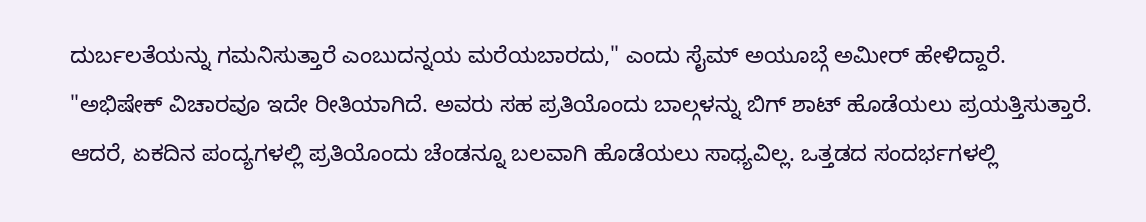ದುರ್ಬಲತೆಯನ್ನು ಗಮನಿಸುತ್ತಾರೆ ಎಂಬುದನ್ನಯ ಮರೆಯಬಾರದು," ಎಂದು ಸೈಮ್ ಅಯೂಬ್ಗೆ ಅಮೀರ್ ಹೇಳಿದ್ದಾರೆ.
"ಅಭಿಷೇಕ್ ವಿಚಾರವೂ ಇದೇ ರೀತಿಯಾಗಿದೆ. ಅವರು ಸಹ ಪ್ರತಿಯೊಂದು ಬಾಲ್ಗಳನ್ನು ಬಿಗ್ ಶಾಟ್ ಹೊಡೆಯಲು ಪ್ರಯತ್ತಿಸುತ್ತಾರೆ. ಆದರೆ, ಏಕದಿನ ಪಂದ್ಯಗಳಲ್ಲಿ ಪ್ರತಿಯೊಂದು ಚೆಂಡನ್ನೂ ಬಲವಾಗಿ ಹೊಡೆಯಲು ಸಾಧ್ಯವಿಲ್ಲ. ಒತ್ತಡದ ಸಂದರ್ಭಗಳಲ್ಲಿ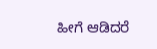ಹೀಗೆ ಆಡಿದರೆ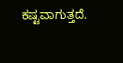ಕಷ್ಟವಾಗುತ್ತದೆ.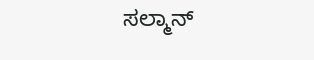ಸಲ್ಮಾನ್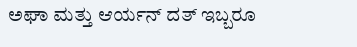ಅಘಾ ಮತ್ತು ಆರ್ಯನ್ ದತ್ ಇಬ್ಬರೂ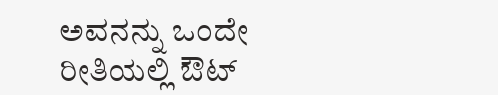ಅವನನ್ನು ಒಂದೇ ರೀತಿಯಲ್ಲಿ ಔಟ್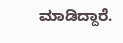ಮಾಡಿದ್ದಾರೆ.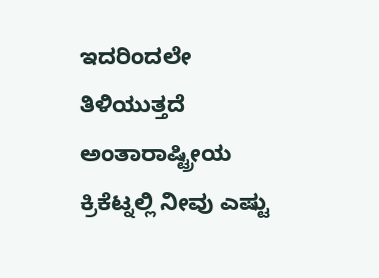ಇದರಿಂದಲೇ ತಿಳಿಯುತ್ತದೆ ಅಂತಾರಾಷ್ಟ್ರೀಯ ಕ್ರಿಕೆಟ್ನಲ್ಲಿ ನೀವು ಎಷ್ಟು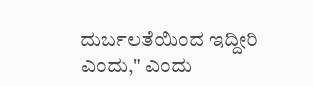ದುರ್ಬಲತೆಯಿಂದ ಇದ್ದೀರಿ ಎಂದು," ಎಂದು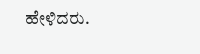ಹೇಳಿದರು.